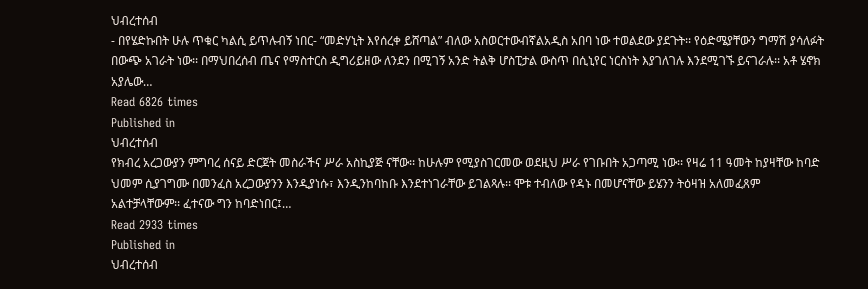ህብረተሰብ
- በየሄድኩበት ሁሉ ጥቁር ካልሲ ይጥሉብኝ ነበር- “መድሃኒት እየሰረቀ ይሸጣል” ብለው አስወርተውብኛልአዲስ አበባ ነው ተወልደው ያደጉት፡፡ የዕድሜያቸውን ግማሽ ያሳለፉት በውጭ አገራት ነው፡፡ በማህበረሰብ ጤና የማስተርስ ዲግሪይዘው ለንደን በሚገኝ አንድ ትልቅ ሆስፒታል ውስጥ በሲኒየር ነርስነት እያገለገሉ እንደሚገኙ ይናገራሉ፡፡ አቶ ሄኖክ አያሌው…
Read 6826 times
Published in
ህብረተሰብ
የክብረ አረጋውያን ምግባረ ሰናይ ድርጀት መስራችና ሥራ አስኪያጅ ናቸው፡፡ ከሁሉም የሚያስገርመው ወደዚህ ሥራ የገቡበት አጋጣሚ ነው፡፡ የዛሬ 11 ዓመት ከያዛቸው ከባድ ህመም ሲያገግሙ በመንፈስ አረጋውያንን እንዲያነሱ፣ እንዲንከባከቡ እንደተነገራቸው ይገልጻሉ፡፡ ሞቱ ተብለው የዳኑ በመሆናቸው ይሄንን ትዕዛዝ አለመፈጸም አልተቻላቸውም፡፡ ፈተናው ግን ከባድነበር፤…
Read 2933 times
Published in
ህብረተሰብ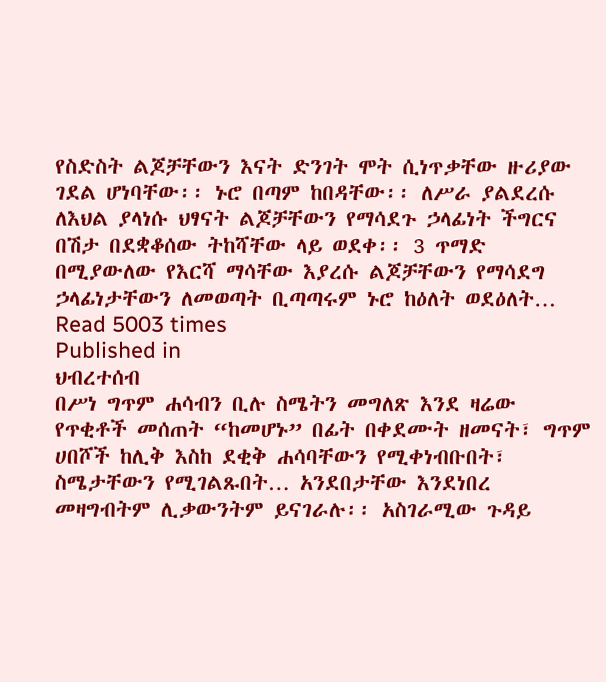የስድስት ልጆቻቸውን እናት ድንገት ሞት ሲነጥቃቸው ዙሪያው ገደል ሆነባቸው፡፡ ኑሮ በጣም ከበዳቸው፡፡ ለሥራ ያልደረሱ ለእህል ያላነሱ ህፃናት ልጆቻቸውን የማሳደጉ ኃላፊነት ችግርና በሽታ በደቋቆሰው ትከሻቸው ላይ ወደቀ፡፡ 3 ጥማድ በሚያውለው የእርሻ ማሳቸው እያረሱ ልጆቻቸውን የማሳደግ ኃላፊነታቸውን ለመወጣት ቢጣጣሩም ኑሮ ከዕለት ወደዕለት…
Read 5003 times
Published in
ህብረተሰብ
በሥነ ግጥም ሐሳብን ቢሉ ስሜትን መግለጽ እንደ ዛሬው የጥቂቶች መሰጠት “ከመሆኑ” በፊት በቀደሙት ዘመናት፣ ግጥም ሀበሾች ከሊቅ እስከ ደቂቅ ሐሳባቸውን የሚቀነብቡበት፣ ስሜታቸውን የሚገልጹበት… አንደበታቸው እንደነበረ መዛግብትም ሊቃውንትም ይናገራሉ፡፡ አስገራሚው ጉዳይ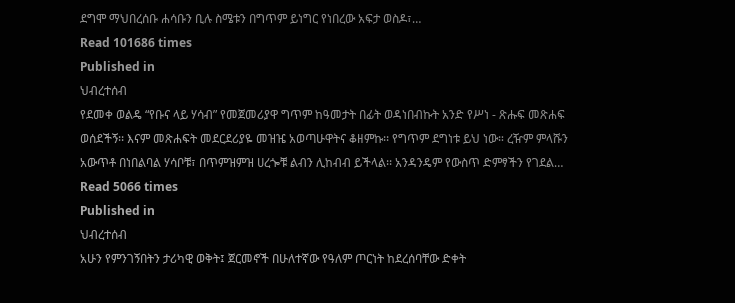ደግሞ ማህበረሰቡ ሐሳቡን ቢሉ ስሜቱን በግጥም ይነግር የነበረው አፍታ ወስዶ፣…
Read 101686 times
Published in
ህብረተሰብ
የደመቀ ወልዴ “የቡና ላይ ሃሳብ” የመጀመሪያዋ ግጥም ከዓመታት በፊት ወዳነበብኩት አንድ የሥነ - ጽሑፍ መጽሐፍ ወሰደችኝ፡፡ እናም መጽሐፍት መደርደሪያዬ መዝዤ አወጣሁዋትና ቆዘምኩ፡፡ የግጥም ደግነቱ ይህ ነው። ረዥም ምላሹን አውጥቶ በነበልባል ሃሳቦቹ፣ በጥምዝምዝ ሀረጐቹ ልብን ሊከብብ ይችላል፡፡ አንዳንዴም የውስጥ ድምፃችን የገደል…
Read 5066 times
Published in
ህብረተሰብ
አሁን የምንገኝበትን ታሪካዊ ወቅት፤ ጀርመኖች በሁለተኛው የዓለም ጦርነት ከደረሰባቸው ድቀት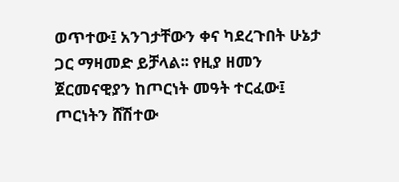ወጥተው፤ አንገታቸውን ቀና ካደረጉበት ሁኔታ ጋር ማዛመድ ይቻላል፡፡ የዚያ ዘመን ጀርመናዊያን ከጦርነት መዓት ተርፈው፤ ጦርነትን ሸሽተው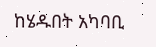ከሄዱበት አካባቢ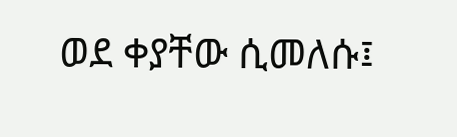ወደ ቀያቸው ሲመለሱ፤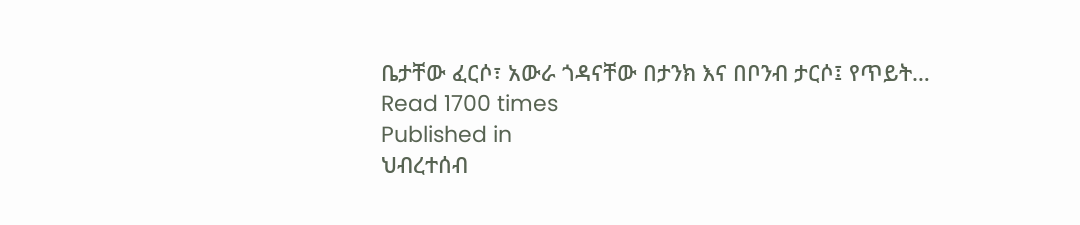ቤታቸው ፈርሶ፣ አውራ ጎዳናቸው በታንክ እና በቦንብ ታርሶ፤ የጥይት…
Read 1700 times
Published in
ህብረተሰብ